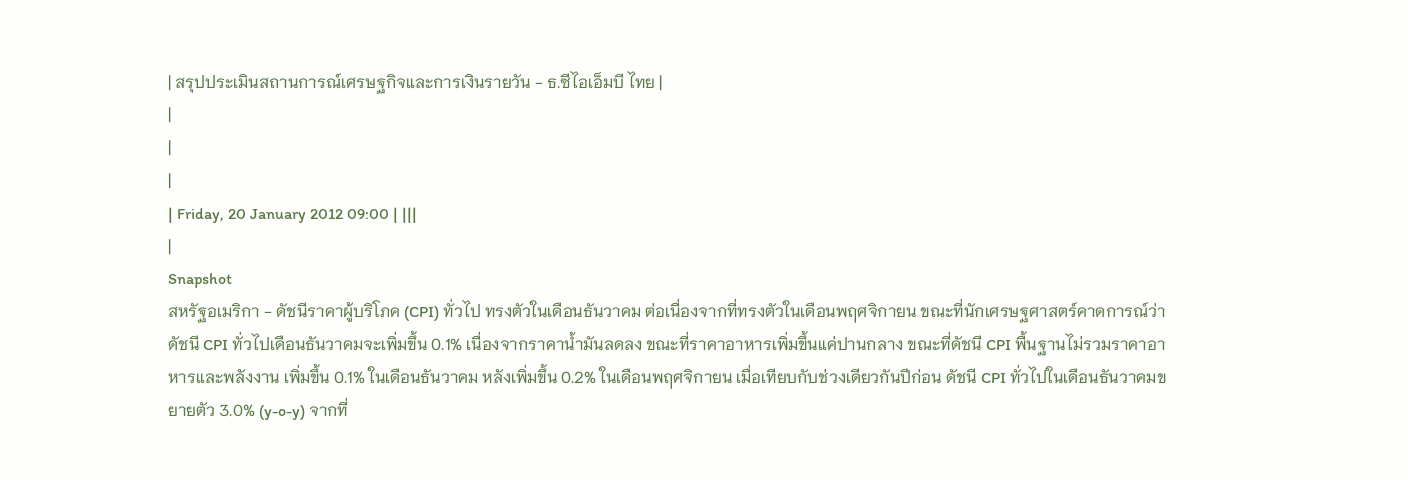| สรุปประเมินสถานการณ์เศรษฐกิจและการเงินรายวัน - ธ.ซีไอเอ็มบี ไทย |
|
|
|
| Friday, 20 January 2012 09:00 | |||
|
Snapshot
สหรัฐอเมริกา - ดัชนีราคาผู้บริโภค (CPI) ทั่วไป ทรงตัวในเดือนธันวาคม ต่อเนื่องจากที่ทรงตัวในเดือนพฤศจิกายน ขณะที่นักเศรษฐศาสตร์คาดการณ์ว่าดัชนี CPI ทั่วไปเดือนธันวาคมจะเพิ่มขึ้น 0.1% เนื่องจากราคาน้ำมันลดลง ขณะที่ราคาอาหารเพิ่มขึ้นแค่ปานกลาง ขณะที่ดัชนี CPI พื้นฐานไม่รวมราคาอาหารและพลังงาน เพิ่มขึ้น 0.1% ในเดือนธันวาคม หลังเพิ่มขึ้น 0.2% ในเดือนพฤศจิกายน เมื่อเทียบกับช่วงเดียวกันปีก่อน ดัชนี CPI ทั่วไปในเดือนธันวาคมขยายตัว 3.0% (y-o-y) จากที่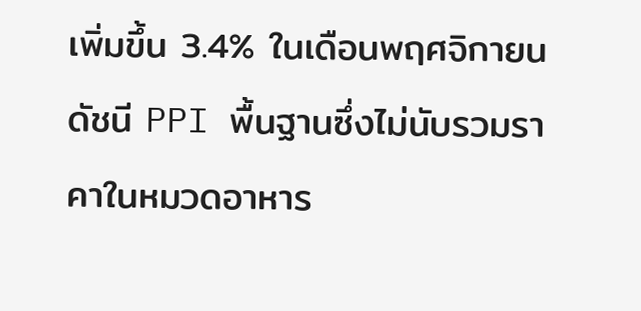เพิ่มขึ้น 3.4% ในเดือนพฤศจิกายน ดัชนี PPI พื้นฐานซึ่งไม่นับรวมราคาในหมวดอาหาร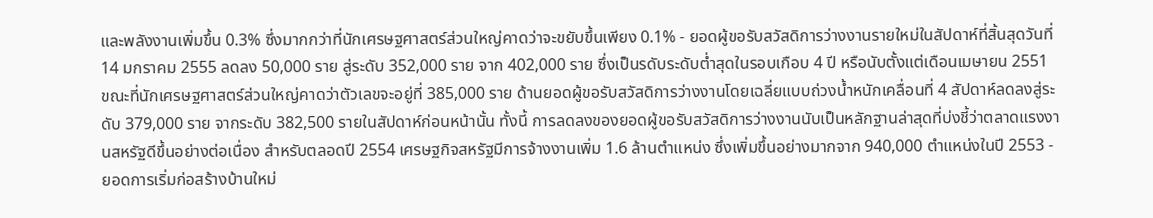และพลังงานเพิ่มขึ้น 0.3% ซึ่งมากกว่าที่นักเศรษฐศาสตร์ส่วนใหญ่คาดว่าจะขยับขึ้นเพียง 0.1% - ยอดผู้ขอรับสวัสดิการว่างงานรายใหม่ในสัปดาห์ที่สิ้นสุดวันที่14 มกราคม 2555 ลดลง 50,000 ราย สู่ระดับ 352,000 ราย จาก 402,000 ราย ซึ่งเป็นรดับระดับต่ำสุดในรอบเกือบ 4 ปี หรือนับตั้งแต่เดือนเมษายน 2551 ขณะที่นักเศรษฐศาสตร์ส่วนใหญ่คาดว่าตัวเลขจะอยู่ที่ 385,000 ราย ด้านยอดผู้ขอรับสวัสดิการว่างงานโดยเฉลี่ยแบบถ่วงน้ำหนักเคลื่อนที่ 4 สัปดาห์ลดลงสู่ระดับ 379,000 ราย จากระดับ 382,500 รายในสัปดาห์ก่อนหน้านั้น ทั้งนี้ การลดลงของยอดผู้ขอรับสวัสดิการว่างงานนับเป็นหลักฐานล่าสุดที่บ่งชี้ว่าตลาดแรงงานสหรัฐดีขึ้นอย่างต่อเนื่อง สำหรับตลอดปี 2554 เศรษฐกิจสหรัฐมีการจ้างงานเพิ่ม 1.6 ล้านตำแหน่ง ซึ่งเพิ่มขึ้นอย่างมากจาก 940,000 ตำแหน่งในปี 2553 - ยอดการเริ่มก่อสร้างบ้านใหม่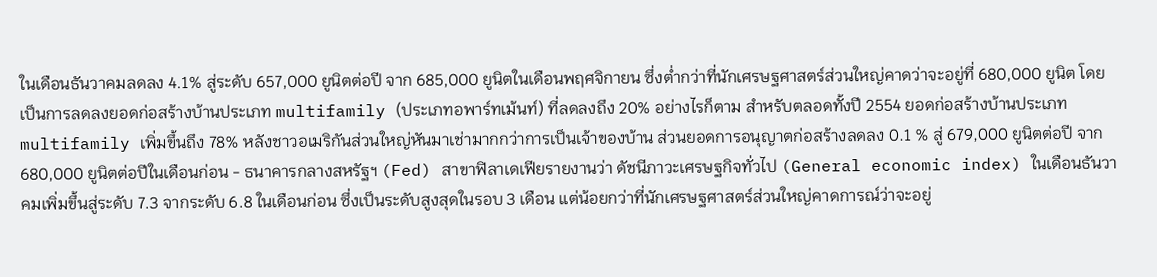ในเดือนธันวาคมลดลง 4.1% สู่ระดับ 657,000 ยูนิตต่อปี จาก 685,000 ยูนิตในเดือนพฤศจิกายน ซึ่งต่ำกว่าที่นักเศรษฐศาสตร์ส่วนใหญ่คาดว่าจะอยู่ที่ 680,000 ยูนิต โดยเป็นการลดลงยอดก่อสร้างบ้านประเภท multifamily (ประเภทอพาร์ทเม้นท์) ที่ลดลงถึง 20% อย่างไรก็ตาม สำหรับตลอดทั้งปี 2554 ยอดก่อสร้างบ้านประเภท multifamily เพิ่มขึ้นถึง 78% หลังชาวอเมริกันส่วนใหญ่หันมาเช่ามากกว่าการเป็นเจ้าของบ้าน ส่วนยอดการอนุญาตก่อสร้างลดลง 0.1 % สู่ 679,000 ยูนิตต่อปี จาก 680,000 ยูนิตต่อปีในเดือนก่อน - ธนาคารกลางสหรัฐฯ (Fed) สาขาฟิลาเดเฟียรายงานว่า ดัชนีภาวะเศรษฐกิจทั่วไป (General economic index) ในเดือนธันวาคมเพิ่มขึ้นสู่ระดับ 7.3 จากระดับ 6.8 ในเดือนก่อน ซึ่งเป็นระดับสูงสุดในรอบ 3 เดือน แต่น้อยกว่าที่นักเศรษฐศาสตร์ส่วนใหญ่คาดการณ์ว่าจะอยู่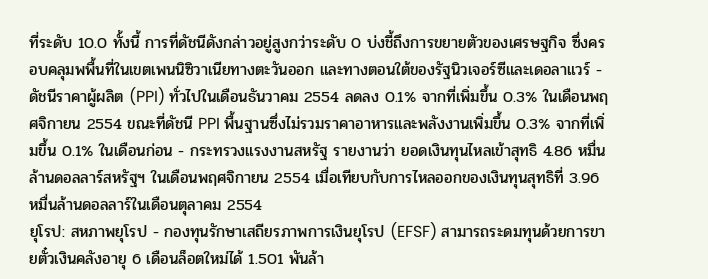ที่ระดับ 10.0 ทั้งนี้ การที่ดัชนีดังกล่าวอยู่สูงกว่าระดับ 0 บ่งชี้ถึงการขยายตัวของเศรษฐกิจ ซึ่งครอบคลุมพพื้นที่ในเขตเพนนิซิวาเนียทางตะวันออก และทางตอนใต้ของรัฐนิวเจอร์ซีและเดอลาแวร์ - ดัชนีราคาผู้ผลิต (PPI) ทั่วไปในเดือนธันวาคม 2554 ลดลง 0.1% จากที่เพิ่มขึ้น 0.3% ในเดือนพฤศจิกายน 2554 ขณะที่ดัชนี PPI พื้นฐานซึ่งไม่รวมราคาอาหารและพลังงานเพิ่มขึ้น 0.3% จากที่เพิ่มขึ้น 0.1% ในเดือนก่อน - กระทรวงแรงงานสหรัฐ รายงานว่า ยอดเงินทุนไหลเข้าสุทธิ 4.86 หมื่นล้านดอลลาร์สหรัฐฯ ในเดือนพฤศจิกายน 2554 เมื่อเทียบกับการไหลออกของเงินทุนสุทธิที่ 3.96 หมื่นล้านดอลลาร์ในเดือนตุลาคม 2554
ยุโรป: สหภาพยุโรป - กองทุนรักษาเสถียรภาพการเงินยุโรป (EFSF) สามารถระดมทุนด้วยการขายตั๋วเงินคลังอายุ 6 เดือนล็อตใหม่ได้ 1.501 พันล้า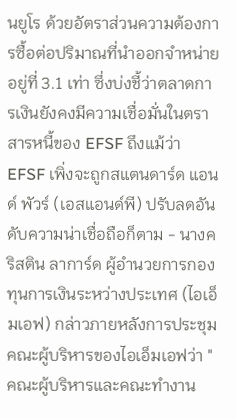นยูโร ด้วยอัตราส่วนความต้องการซื้อต่อปริมาณที่นำออกจำหน่ายอยู่ที่ 3.1 เท่า ซึ่งบ่งชี้ว่าตลาดการเงินยังคงมีความเชื่อมั่นในตราสารหนี้ของ EFSF ถึงแม้ว่า EFSF เพิ่งจะถูกสแตนดาร์ด แอนด์ พัวร์ (เอสแอนด์พี) ปรับลดอันดับความน่าเชื่อถือก็ตาม - นางคริสติน ลาการ์ด ผู้อำนวยการกองทุนการเงินระหว่างประเทศ (ไอเอ็มเอฟ) กล่าวภายหลังการประชุมคณะผู้บริหารของไอเอ็มเอฟว่า "คณะผู้บริหารและคณะทำงาน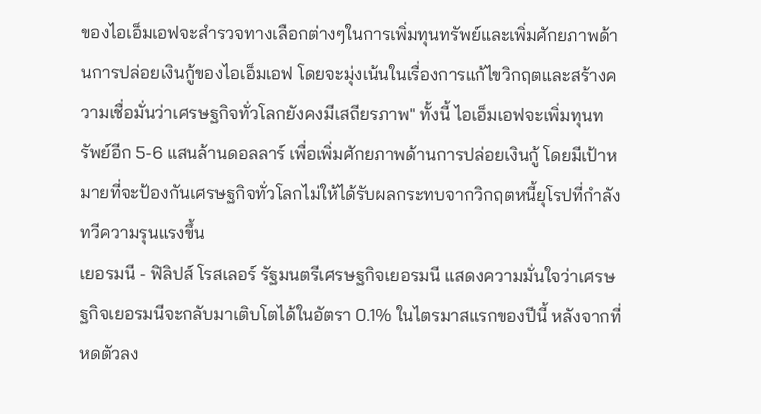ของไอเอ็มเอฟจะสำรวจทางเลือกต่างๆในการเพิ่มทุนทรัพย์และเพิ่มศักยภาพด้านการปล่อยเงินกู้ของไอเอ็มเอฟ โดยจะมุ่งเน้นในเรื่องการแก้ไขวิกฤตและสร้างความเชื่อมั่นว่าเศรษฐกิจทั่วโลกยังคงมีเสถียรภาพ" ทั้งนี้ ไอเอ็มเอฟจะเพิ่มทุนทรัพย์อีก 5-6 แสนล้านดอลลาร์ เพื่อเพิ่มศักยภาพด้านการปล่อยเงินกู้ โดยมีเป้าหมายที่จะป้องกันเศรษฐกิจทั่วโลกไม่ให้ได้รับผลกระทบจากวิกฤตหนี้ยุโรปที่กำลังทวีความรุนแรงขึ้น
เยอรมนี - ฟิลิปส์ โรสเลอร์ รัฐมนตรีเศรษฐกิจเยอรมนี แสดงความมั่นใจว่าเศรษฐกิจเยอรมนีจะกลับมาเติบโตได้ในอัตรา 0.1% ในไตรมาสแรกของปีนี้ หลังจากที่หดตัวลง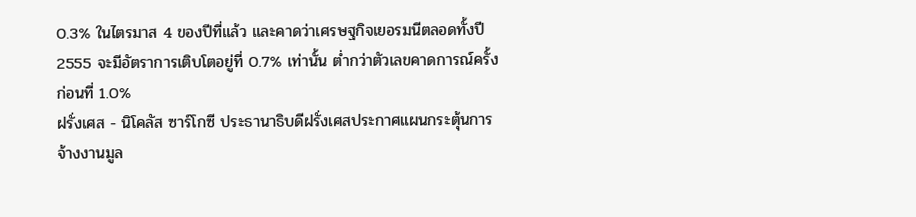0.3% ในไตรมาส 4 ของปีที่แล้ว และคาดว่าเศรษฐกิจเยอรมนีตลอดทั้งปี 2555 จะมีอัตราการเติบโตอยู่ที่ 0.7% เท่านั้น ต่ำกว่าตัวเลขคาดการณ์ครั้งก่อนที่ 1.0%
ฝรั่งเศส - นิโคลัส ซาร์โกซี ประธานาธิบดีฝรั่งเศสประกาศแผนกระตุ้นการจ้างงานมูล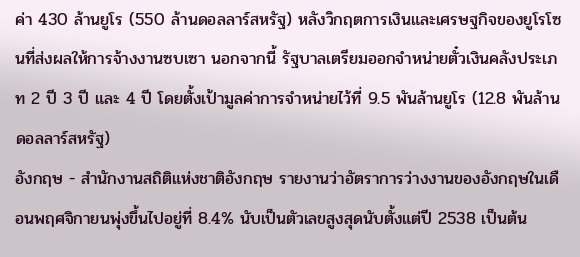ค่า 430 ล้านยูโร (550 ล้านดอลลาร์สหรัฐ) หลังวิกฤตการเงินและเศรษฐกิจของยูโรโซนที่ส่งผลให้การจ้างงานซบเซา นอกจากนี้ รัฐบาลเตรียมออกจำหน่ายตั๋วเงินคลังประเภท 2 ปี 3 ปี และ 4 ปี โดยตั้งเป้ามูลค่าการจำหน่ายไว้ที่ 9.5 พันล้านยูโร (12.8 พันล้านดอลลาร์สหรัฐ)
อังกฤษ - สำนักงานสถิติแห่งชาติอังกฤษ รายงานว่าอัตราการว่างงานของอังกฤษในเดือนพฤศจิกายนพุ่งขึ้นไปอยู่ที่ 8.4% นับเป็นตัวเลขสูงสุดนับตั้งแต่ปี 2538 เป็นต้น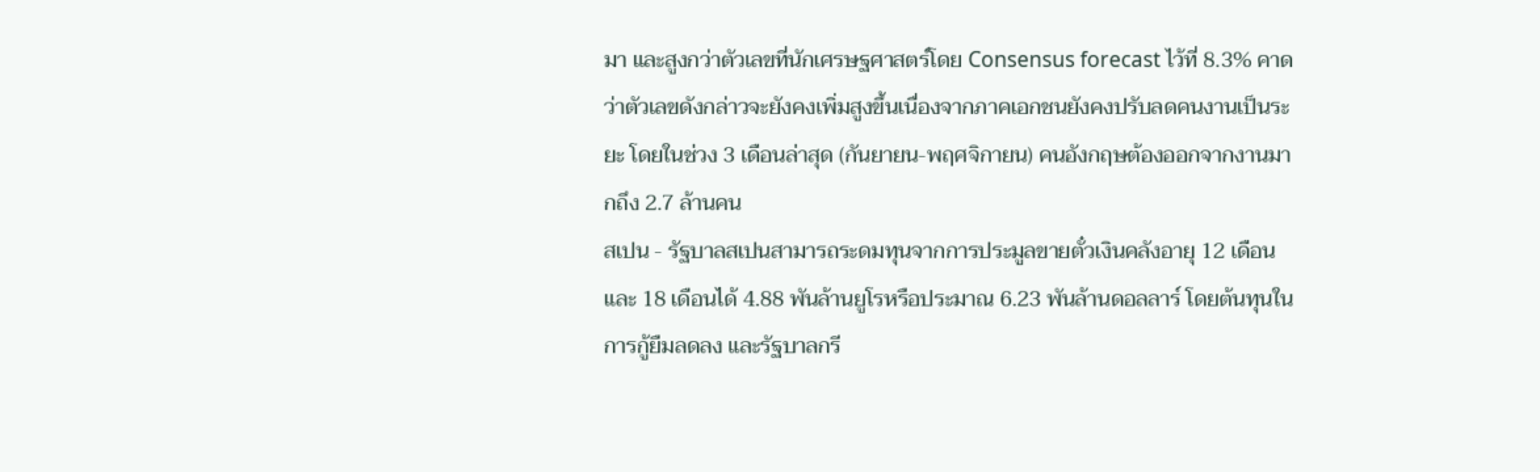มา และสูงกว่าตัวเลขที่นักเศรษฐศาสตร์โดย Consensus forecast ไว้ที่ 8.3% คาดว่าตัวเลขดังกล่าวจะยังคงเพิ่มสูงขึ้นเนื่องจากภาคเอกชนยังคงปรับลดคนงานเป็นระยะ โดยในช่วง 3 เดือนล่าสุด (กันยายน-พฤศจิกายน) คนอังกฤษต้องออกจากงานมากถึง 2.7 ล้านคน
สเปน - รัฐบาลสเปนสามารถระดมทุนจากการประมูลขายตั๋วเงินคลังอายุ 12 เดือนและ 18 เดือนได้ 4.88 พันล้านยูโรหรือประมาณ 6.23 พันล้านดอลลาร์ โดยต้นทุนในการกู้ยืมลดลง และรัฐบาลกรี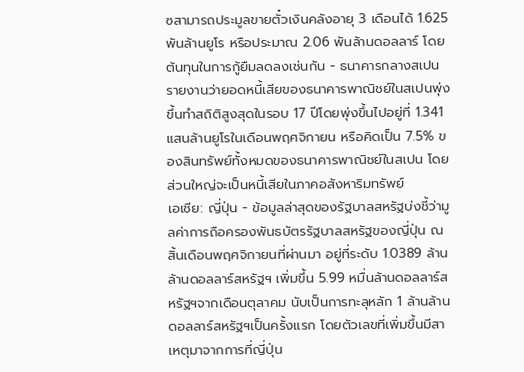ซสามารถประมูลขายตั๋วเงินคลังอายุ 3 เดือนได้ 1.625 พันล้านยูโร หรือประมาณ 2.06 พันล้านดอลลาร์ โดยต้นทุนในการกู้ยืมลดลงเช่นกัน - ธนาคารกลางสเปนรายงานว่ายอดหนี้เสียของธนาคารพาณิชย์ในสเปนพุ่งขึ้นทำสถิติสูงสุดในรอบ 17 ปีโดยพุ่งขึ้นไปอยู่ที่ 1.341 แสนล้านยูโรในเดือนพฤศจิกายน หรือคิดเป็น 7.5% ของสินทรัพย์ทั้งหมดของธนาคารพาณิชย์ในสเปน โดยส่วนใหญ่จะเป็นหนี้เสียในภาคอสังหาริมทรัพย์
เอเชีย: ญี่ปุ่น - ข้อมูลล่าสุดของรัฐบาลสหรัฐบ่งชี้ว่ามูลค่าการถือครองพันธบัตรรัฐบาลสหรัฐของญี่ปุ่น ณ สิ้นเดือนพฤศจิกายนที่ผ่านมา อยู่ที่ระดับ 1.0389 ล้านล้านดอลลาร์สหรัฐฯ เพิ่มขึ้น 5.99 หมื่นล้านดอลลาร์สหรัฐฯจากเดือนตุลาคม นับเป็นการทะลุหลัก 1 ล้านล้านดอลลาร์สหรัฐฯเป็นครั้งแรก โดยตัวเลขที่เพิ่มขึ้นมีสาเหตุมาจากการที่ญี่ปุ่น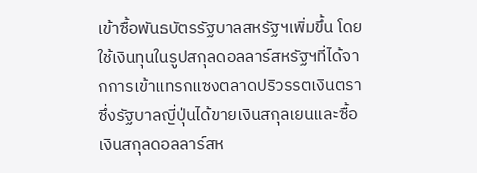เข้าซื้อพันธบัตรรัฐบาลสหรัฐฯเพิ่มขึ้น โดยใช้เงินทุนในรูปสกุลดอลลาร์สหรัฐฯที่ได้จากการเข้าแทรกแซงตลาดปริวรรตเงินตรา ซึ่งรัฐบาลญี่ปุ่นได้ขายเงินสกุลเยนและซื้อเงินสกุลดอลลาร์สห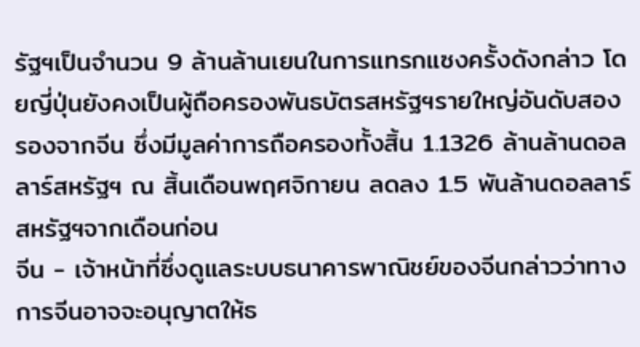รัฐฯเป็นจำนวน 9 ล้านล้านเยนในการแทรกแซงครั้งดังกล่าว โดยญี่ปุ่นยังคงเป็นผู้ถือครองพันธบัตรสหรัฐฯรายใหญ่อันดับสองรองจากจีน ซึ่งมีมูลค่าการถือครองทั้งสิ้น 1.1326 ล้านล้านดอลลาร์สหรัฐฯ ณ สิ้นเดือนพฤศจิกายน ลดลง 1.5 พันล้านดอลลาร์สหรัฐฯจากเดือนก่อน
จีน - เจ้าหน้าที่ซึ่งดูแลระบบธนาคารพาณิชย์ของจีนกล่าวว่าทางการจีนอาจจะอนุญาตให้ธ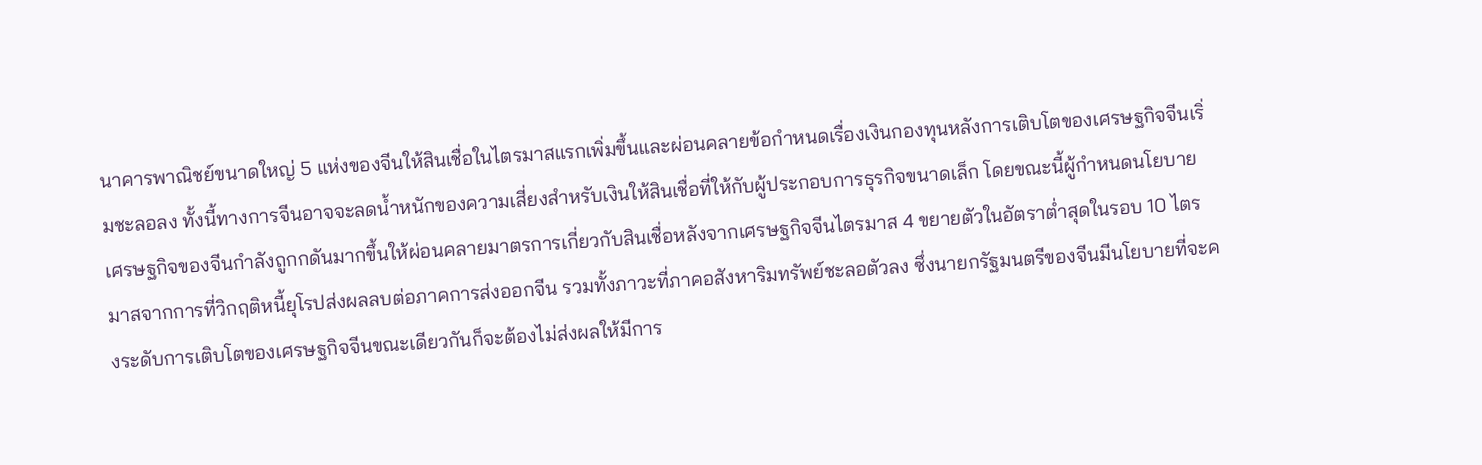นาคารพาณิชย์ขนาดใหญ่ 5 แห่งของจีนให้สินเชื่อในไตรมาสแรกเพิ่มขึ้นและผ่อนคลายข้อกำหนดเรื่องเงินกองทุนหลังการเติบโตของเศรษฐกิจจีนเริ่มชะลอลง ทั้งนี้ทางการจีนอาจจะลดน้ำหนักของความเสี่ยงสำหรับเงินให้สินเชื่อที่ให้กับผู้ประกอบการธุรกิจขนาดเล็ก โดยขณะนี้ผู้กำหนดนโยบายเศรษฐกิจของจีนกำลังถูกกดันมากขึ้นให้ผ่อนคลายมาตรการเกี่ยวกับสินเชื่อหลังจากเศรษฐกิจจีนไตรมาส 4 ขยายตัวในอัตราต่ำสุดในรอบ 10 ไตรมาสจากการที่วิกฤติหนี้ยุโรปส่งผลลบต่อภาคการส่งออกจีน รวมทั้งภาวะที่ภาคอสังหาริมทรัพย์ชะลอตัวลง ซึ่งนายกรัฐมนตรีของจีนมีนโยบายที่จะคงระดับการเติบโตของเศรษฐกิจจีนขณะเดียวกันก็จะต้องไม่ส่งผลให้มีการ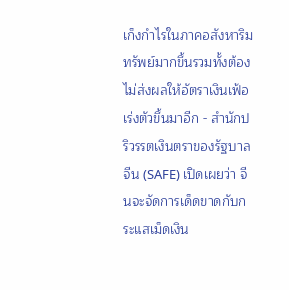เก็งกำไรในภาคอสังหาริมทรัพย์มากขึ้นรวมทั้งต้องไม่ส่งผลให้อัตราเงินเฟ้อเร่งตัวขึ้นมาอีก - สำนักปริวรรตเงินตราของรัฐบาลจีน (SAFE) เปิดเผยว่า จีนจะจัดการเด็ดขาดกับกระแสเม็ดเงิน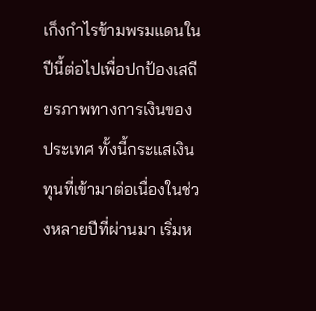เก็งกำไรข้ามพรมแดนในปีนี้ต่อไปเพื่อปกป้องเสถียรภาพทางการเงินของประเทศ ทั้งนี้กระแสเงินทุนที่เข้ามาต่อเนื่องในช่วงหลายปีที่ผ่านมา เริ่มห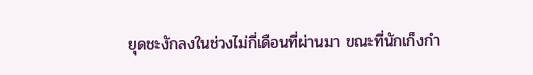ยุดชะงักลงในช่วงไม่กี่เดือนที่ผ่านมา ขณะที่นักเก็งกำ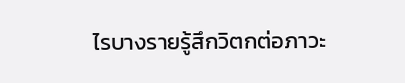ไรบางรายรู้สึกวิตกต่อภาวะ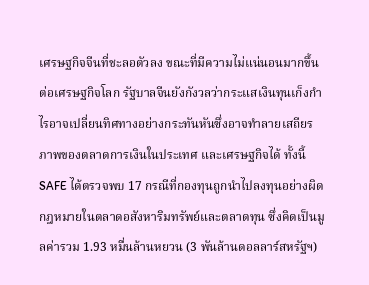เศรษฐกิจจีนที่ชะลอตัวลง ขณะที่มีความไม่แน่นอนมากขึ้นต่อเศรษฐกิจโลก รัฐบาลจีนยังกังวลว่ากระแสเงินทุนเก็งกำไรอาจเปลี่ยนทิศทางอย่างกระทันหันซึ่งอาจทำลายเสถียรภาพของตลาดการเงินในประเทศ และเศรษฐกิจได้ ทั้งนี้ SAFE ได้ตรวจพบ 17 กรณีที่กองทุนถูกนำไปลงทุนอย่างผิดกฎหมายในตลาดอสังหาริมทรัพย์และตลาดทุน ซึ่งคิดเป็นมูลค่ารวม 1.93 หมื่นล้านหยวน (3 พันล้านดอลลาร์สหรัฐฯ)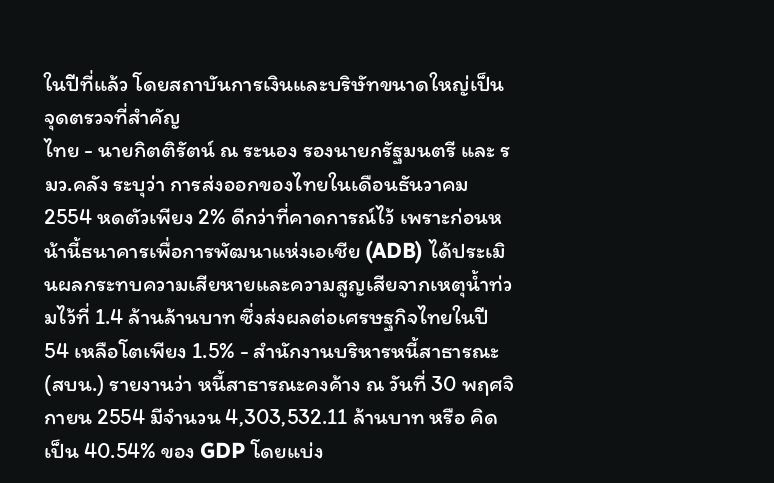ในปีที่แล้ว โดยสถาบันการเงินและบริษัทขนาดใหญ่เป็นจุดตรวจที่สำคัญ
ไทย - นายกิตติรัตน์ ณ ระนอง รองนายกรัฐมนตรี และ รมว.คลัง ระบุว่า การส่งออกของไทยในเดือนธันวาคม 2554 หดตัวเพียง 2% ดีกว่าที่คาดการณ์ไว้ เพราะก่อนหน้านี้ธนาคารเพื่อการพัฒนาแห่งเอเชีย (ADB) ได้ประเมินผลกระทบความเสียหายและความสูญเสียจากเหตุน้ำท่วมไว้ที่ 1.4 ล้านล้านบาท ซึ่งส่งผลต่อเศรษฐกิจไทยในปี 54 เหลือโตเพียง 1.5% - สำนักงานบริหารหนี้สาธารณะ(สบน.) รายงานว่า หนี้สาธารณะคงค้าง ณ วันที่ 30 พฤศจิกายน 2554 มีจำนวน 4,303,532.11 ล้านบาท หรือ คิดเป็น 40.54% ของ GDP โดยแบ่ง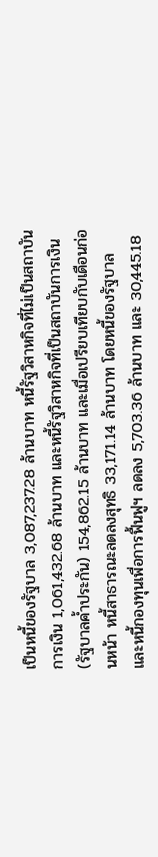เป็นหนี้ของรัฐบาล 3,087,237.28 ล้านบาท หนี้รัฐวิสาหกิจที่ไม่เป็นสถาบันการเงิน 1,061,432.68 ล้านบาท และหนี้รัฐวิสาหกิจที่เป็นสถาบันการเงิน(รัฐบาลค้ำประกัน) 154,862.15 ล้านบาท และเมื่อเปรียบเทียบกับเดือนก่อนหน้า หนี้สาธารณะลดลงสุทธิ 33,171.14 ล้านบาท โดยหนี้ของรัฐบาล และหนี้กองทุนเพื่อการฟื้นฟูฯ ลดลง 5,703.36 ล้านบาท และ 30,445.18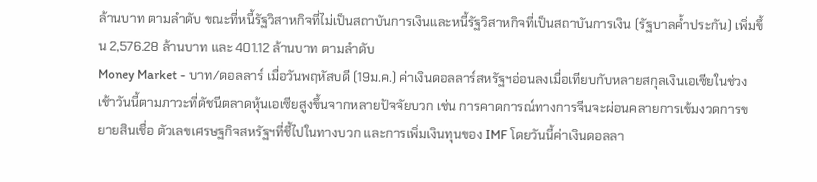ล้านบาท ตามลำดับ ขณะที่หนี้รัฐวิสาหกิจที่ไม่เป็นสถาบันการเงินและหนี้รัฐวิสาหกิจที่เป็นสถาบันการเงิน (รัฐบาลค้ำประกัน) เพิ่มขึ้น 2,576.28 ล้านบาท และ 401.12 ล้านบาท ตามลำดับ
Money Market - บาท/ดอลลาร์ เมื่อวันพฤหัสบดี (19ม.ค.) ค่าเงินดอลลาร์สหรัฐฯอ่อนลงเมื่อเทียบกับหลายสกุลเงินเอเซียในช่วงเช้าวันนี้ตามภาวะที่ดัชนีตลาดหุ้นเอเซียสูงขึ้นจากหลายปัจจัยบวก เช่น การคาดการณ์ทางการจีนจะผ่อนคลายการเข้มงวดการขยายสินเชื่อ ตัวเลขเศรษฐกิจสหรัฐฯที่ชี้ไปในทางบวก และการเพิ่มเงินทุนของ IMF โดยวันนี้ค่าเงินดอลลา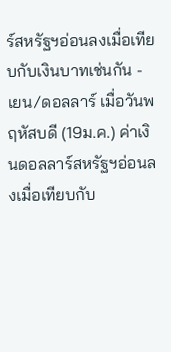ร์สหรัฐฯอ่อนลงเมื่อเทียบกับเงินบาทเช่นกัน - เยน/ดอลลาร์ เมื่อวันพฤหัสบดี (19ม.ค.) ค่าเงินดอลลาร์สหรัฐฯอ่อนลงเมื่อเทียบกับ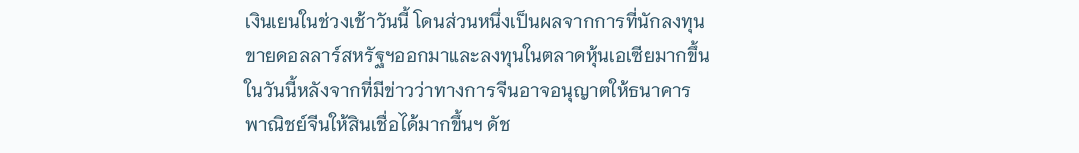เงินเยนในช่วงเช้าวันนี้ โดนส่วนหนึ่งเป็นผลจากการที่นักลงทุนขายดอลลาร์สหรัฐฯออกมาและลงทุนในตลาดหุ้นเอเซียมากขึ้นในวันนี้หลังจากที่มีข่าวว่าทางการจีนอาจอนุญาตให้ธนาคารพาณิชย์จีนให้สินเชื่อได้มากขึ้นฯ ดัช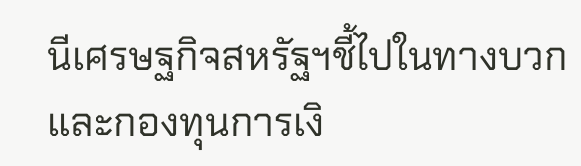นีเศรษฐกิจสหรัฐฯชี้ไปในทางบวก และกองทุนการเงิ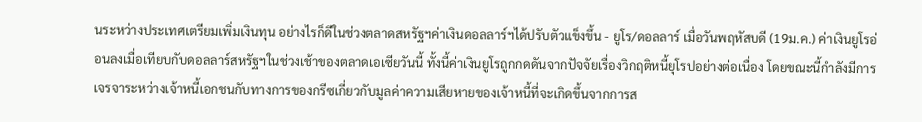นระหว่างประเทศเตรียมเพิ่มเงินทุน อย่างไรก็ดีในช่วงตลาดสหรัฐฯค่าเงินดอลลาร์ฯได้ปรับตัวแข็งขึ้น - ยูโร/ดอลลาร์ เมื่อวันพฤหัสบดี (19ม.ค.) ค่าเงินยูโรอ่อนลงเมื่อเทียบกับดอลลาร์สหรัฐฯในช่วงเช้าของตลาดเอเซียวันนี้ ทั้งนี้ค่าเงินยูโรถูกกดดันจากปัจจัยเรื่องวิกฤติหนี้ยุโรปอย่างต่อเนื่อง โดยขณะนี้กำลังมีการเจรจาระหว่างเจ้าหนี้เอกชนกับทางการของกรีซเกี่ยวกับมูลค่าความเสียหายของเจ้าหนี้ที่จะเกิดขึ้นจากการส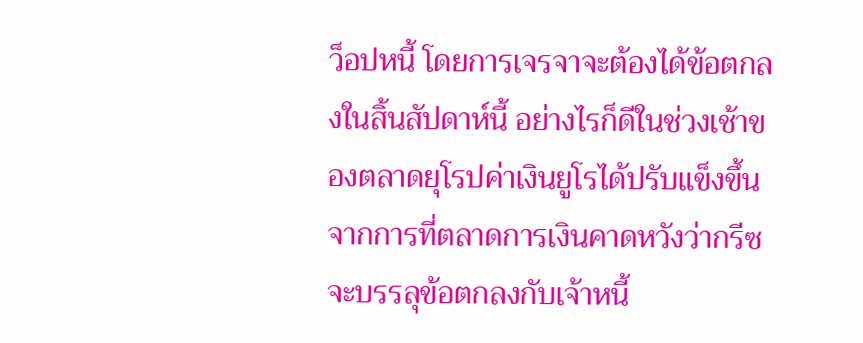ว็อปหนี้ โดยการเจรจาจะต้องได้ข้อตกลงในสิ้นสัปดาห์นี้ อย่างไรก็ดีในช่วงเช้าของตลาดยุโรปค่าเงินยูโรได้ปรับแข็งขึ้นจากการที่ตลาดการเงินคาดหวังว่ากรีซจะบรรลุข้อตกลงกับเจ้าหนี้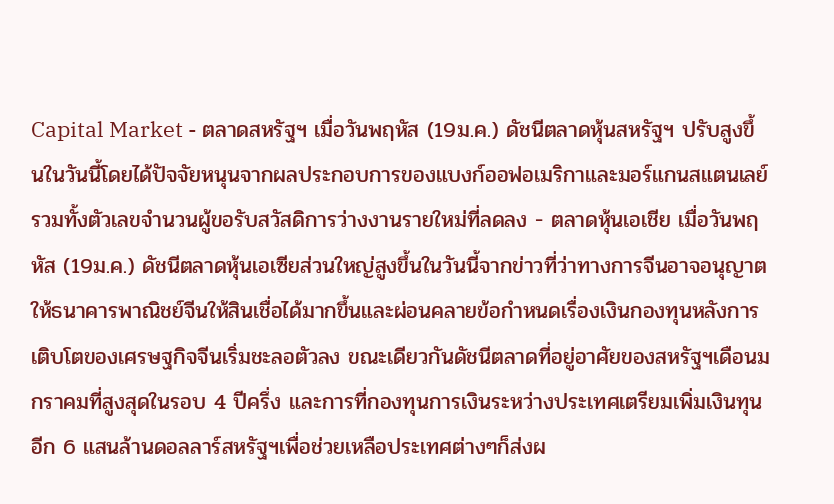Capital Market - ตลาดสหรัฐฯ เมื่อวันพฤหัส (19ม.ค.) ดัชนีตลาดหุ้นสหรัฐฯ ปรับสูงขึ้นในวันนี้โดยได้ปัจจัยหนุนจากผลประกอบการของแบงก์ออฟอเมริกาและมอร์แกนสแตนเลย์ รวมทั้งตัวเลขจำนวนผู้ขอรับสวัสดิการว่างงานรายใหม่ที่ลดลง - ตลาดหุ้นเอเชีย เมื่อวันพฤหัส (19ม.ค.) ดัชนีตลาดหุ้นเอเซียส่วนใหญ่สูงขึ้นในวันนี้จากข่าวที่ว่าทางการจีนอาจอนุญาตให้ธนาคารพาณิชย์จีนให้สินเชื่อได้มากขึ้นและผ่อนคลายข้อกำหนดเรื่องเงินกองทุนหลังการเติบโตของเศรษฐกิจจีนเริ่มชะลอตัวลง ขณะเดียวกันดัชนีตลาดที่อยู่อาศัยของสหรัฐฯเดือนมกราคมที่สูงสุดในรอบ 4 ปีครึ่ง และการที่กองทุนการเงินระหว่างประเทศเตรียมเพิ่มเงินทุนอีก 6 แสนล้านดอลลาร์สหรัฐฯเพื่อช่วยเหลือประเทศต่างๆก็ส่งผ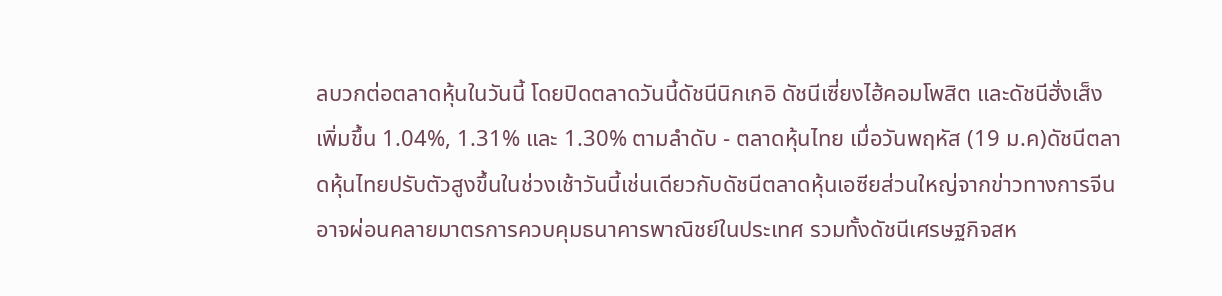ลบวกต่อตลาดหุ้นในวันนี้ โดยปิดตลาดวันนี้ดัชนีนิกเกอิ ดัชนีเซี่ยงไฮ้คอมโพสิต และดัชนีฮั่งเส็ง เพิ่มขึ้น 1.04%, 1.31% และ 1.30% ตามลำดับ - ตลาดหุ้นไทย เมื่อวันพฤหัส (19 ม.ค)ดัชนีตลาดหุ้นไทยปรับตัวสูงขึ้นในช่วงเช้าวันนี้เช่นเดียวกับดัชนีตลาดหุ้นเอซียส่วนใหญ่จากข่าวทางการจีนอาจผ่อนคลายมาตรการควบคุมธนาคารพาณิชย์ในประเทศ รวมทั้งดัชนีเศรษฐกิจสห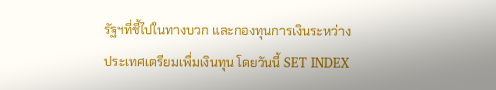รัฐฯที่ชี้ไปในทางบวก และกองทุนการเงินระหว่างประเทศเตรียมเพื่มเงินทุน โดยวันนี้ SET INDEX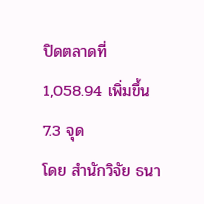ปิดตลาดที่ 1,058.94 เพิ่มขึ้น 7.3 จุด
โดย สำนักวิจัย ธนา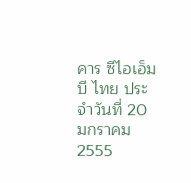คาร ซีไอเอ็มบี ไทย ประจำวันที่ 20 มกราคม 2555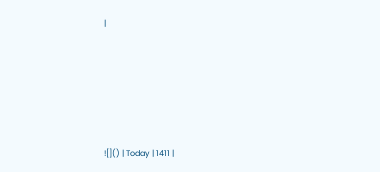|






![]() | Today | 1411 |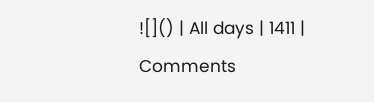![]() | All days | 1411 |
Comments